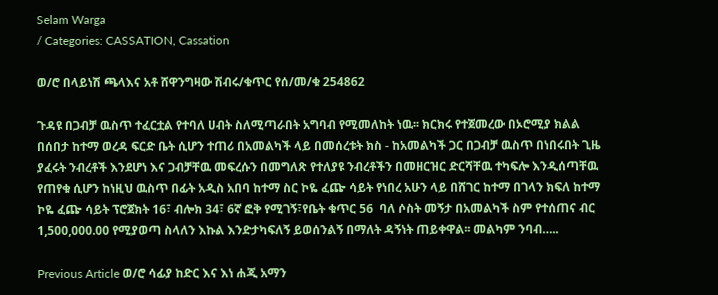Selam Warga
/ Categories: CASSATION, Cassation

ወ/ሮ በላይነሽ ጫላእና አቶ ሸዋንግዛው ሽብሩ/ቁጥር የሰ/መ/ቁ 254862

ጉዳዩ በጋብቻ ዉስጥ ተፈርቷል የተባለ ሀብት ስለሚጣራበት አግባብ የሚመለከት ነዉ፡፡ ክርክሩ የተጀመረው በኦሮሚያ ክልል በሰበታ ከተማ ወረዳ ፍርድ ቤት ሲሆን ተጠሪ በአመልካች ላይ በመሰረቱት ክስ - ከአመልካች ጋር በጋብቻ ዉስጥ በነበሩበት ጊዜ ያፈሩት ንብረቶች እንደሆነ እና ጋብቻቸዉ መፍረሱን በመግለጽ የተለያዩ ንብረቶችን በመዘርዝር ድርሻቸዉ ተካፍሎ እንዲሰጣቸዉ የጠየቁ ሲሆን ከነዚህ ዉስጥ በፊት አዲስ አበባ ከተማ ስር ኮዬ ፈጬ ሳይት የነበረ አሁን ላይ በሸገር ከተማ በገላን ክፍለ ከተማ ኮዬ ፈጬ ሳይት ፕሮጀክት 16፣ ብሎክ 34፣ 6ኛ ፎቅ የሚገኝ፣የቤት ቁጥር 56  ባለ ሶስት መኝታ በአመልካች ስም የተሰጠና ብር 1,500,000.00 የሚያወጣ ስላለን እኩል እንድታካፍለኝ ይወሰንልኝ በማለት ዳኝነት ጠይቀዋል፡፡ መልካም ንባብ…..

Previous Article ወ/ሮ ሳፊያ ከድር እና እነ ሐጂ አማን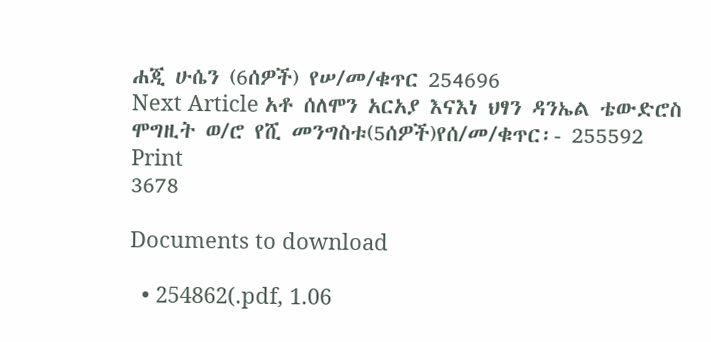ሐጂ ሁሴን (6ሰዎች) የሠ/መ/ቁጥር 254696
Next Article አቶ ሰለሞን አርአያ እናእነ ህፃን ዳንኤል ቴውድሮስ ሞግዚት ወ/ሮ የሺ መንግስቱ(5ሰዎች)የሰ/መ/ቁጥር፡- 255592
Print
3678

Documents to download

  • 254862(.pdf, 1.06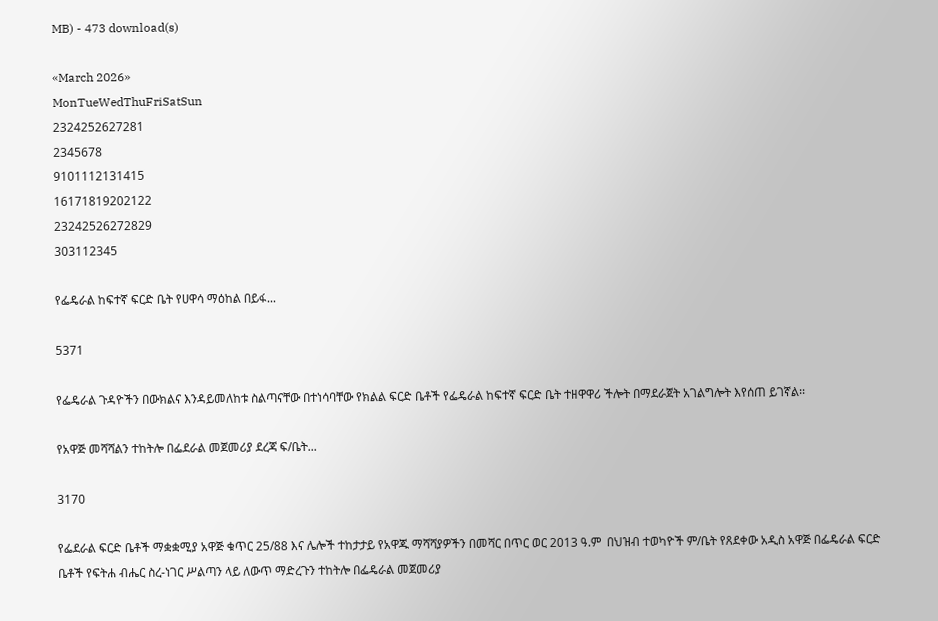MB) - 473 download(s)

«March 2026»
MonTueWedThuFriSatSun
2324252627281
2345678
9101112131415
16171819202122
23242526272829
303112345

የፌዴራል ከፍተኛ ፍርድ ቤት የሀዋሳ ማዕከል በይፋ...

5371

የፌዴራል ጉዳዮችን በውክልና እንዳይመለከቱ ስልጣናቸው በተነሳባቸው የክልል ፍርድ ቤቶች የፌዴራል ከፍተኛ ፍርድ ቤት ተዘዋዋሪ ችሎት በማደራጀት አገልግሎት እየሰጠ ይገኛል፡፡

የአዋጅ መሻሻልን ተከትሎ በፌደራል መጀመሪያ ደረጃ ፍ/ቤት...

3170

የፌደራል ፍርድ ቤቶች ማቋቋሚያ አዋጅ ቁጥር 25/88 እና ሌሎች ተከታታይ የአዋጁ ማሻሻያዎችን በመሻር በጥር ወር 2013 ዓ.ም  በህዝብ ተወካዮች ም/ቤት የጸደቀው አዲስ አዋጅ በፌዴራል ፍርድ ቤቶች የፍትሐ ብሔር ስረ-ነገር ሥልጣን ላይ ለውጥ ማድረጉን ተከትሎ በፌዴራል መጀመሪያ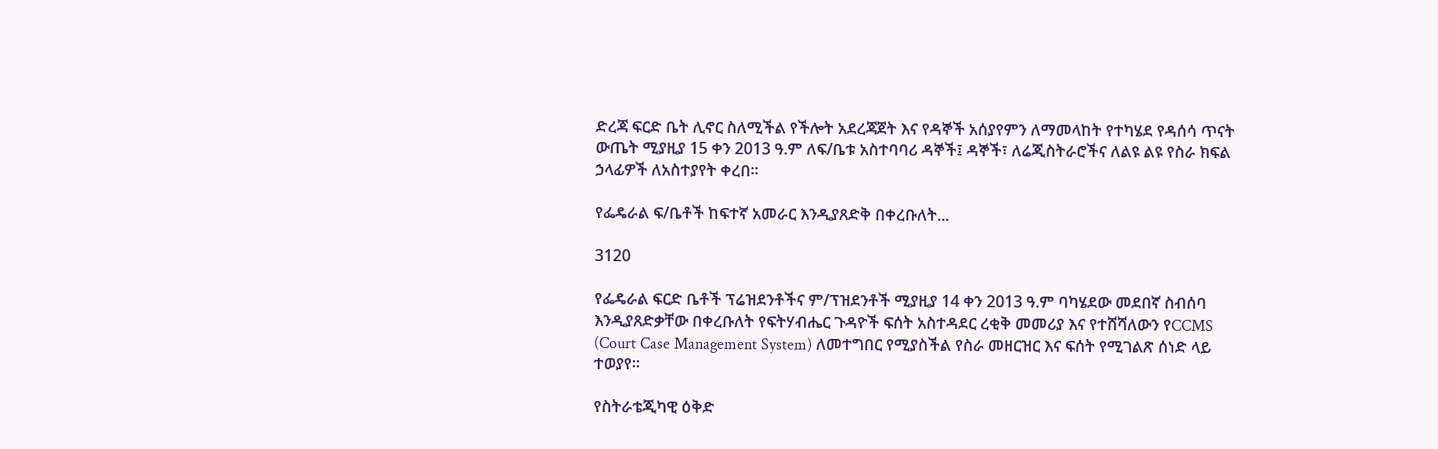ድረጃ ፍርድ ቤት ሊኖር ስለሚችል የችሎት አደረጃጀት እና የዳኞች አሰያየምን ለማመላከት የተካሄደ የዳሰሳ ጥናት ውጤት ሚያዚያ 15 ቀን 2013 ዓ.ም ለፍ/ቤቱ አስተባባሪ ዳኞች፤ ዳኞች፣ ለሬጂስትራሮችና ለልዩ ልዩ የስራ ክፍል ኃላፊዎች ለአስተያየት ቀረበ፡፡

የፌዴራል ፍ/ቤቶች ከፍተኛ አመራር እንዲያጸድቅ በቀረቡለት...

3120

የፌዴራል ፍርድ ቤቶች ፕሬዝደንቶችና ም/ፕዝደንቶች ሚያዚያ 14 ቀን 2013 ዓ.ም ባካሄደው መደበኛ ስብሰባ እንዲያጸድቃቸው በቀረቡለት የፍትሃብሔር ጉዳዮች ፍሰት አስተዳደር ረቂቅ መመሪያ እና የተሸሻለውን የCCMS (Court Case Management System) ለመተግበር የሚያስችል የስራ መዘርዝር እና ፍሰት የሚገልጽ ሰነድ ላይ ተወያየ፡፡

የስትራቴጂካዊ ዕቅድ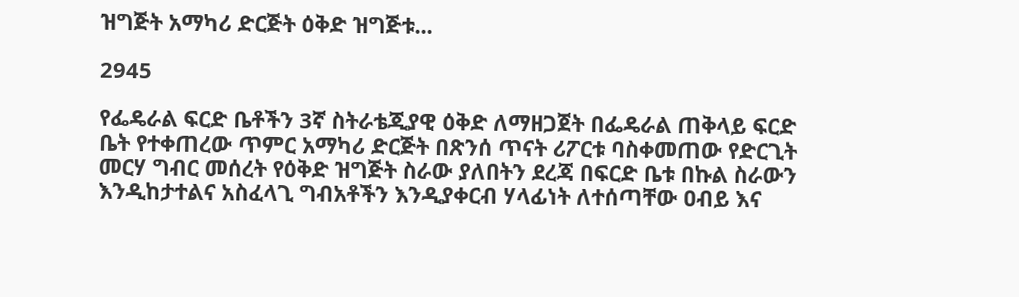ዝግጅት አማካሪ ድርጅት ዕቅድ ዝግጅቱ...

2945

የፌዴራል ፍርድ ቤቶችን 3ኛ ስትራቴጂያዊ ዕቅድ ለማዘጋጀት በፌዴራል ጠቅላይ ፍርድ ቤት የተቀጠረው ጥምር አማካሪ ድርጅት በጽንሰ ጥናት ሪፖርቱ ባስቀመጠው የድርጊት መርሃ ግብር መሰረት የዕቅድ ዝግጅት ስራው ያለበትን ደረጃ በፍርድ ቤቱ በኩል ስራውን እንዲከታተልና አስፈላጊ ግብአቶችን እንዲያቀርብ ሃላፊነት ለተሰጣቸው ዐብይ እና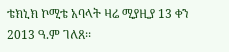ቴክኒክ ኮሚቴ አባላት ዛሬ ሚያዚያ 13 ቀን 2013 ዓ.ም ገለጸ፡፡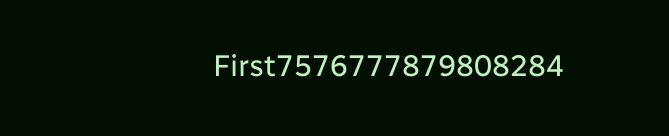First7576777879808284